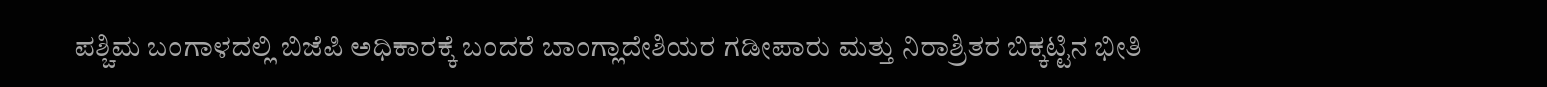ಪಶ್ಚಿಮ ಬಂಗಾಳದಲ್ಲಿ ಬಿಜೆಪಿ ಅಧಿಕಾರಕ್ಕೆ ಬಂದರೆ ಬಾಂಗ್ಲಾದೇಶಿಯರ ಗಡೀಪಾರು ಮತ್ತು ನಿರಾಶ್ರಿತರ ಬಿಕ್ಕಟ್ಟಿನ ಭೀತಿ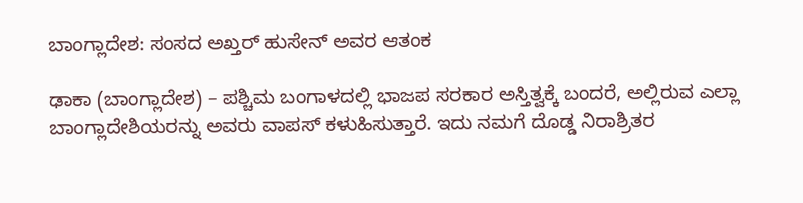ಬಾಂಗ್ಲಾದೇಶ: ಸಂಸದ ಅಖ್ತರ್ ಹುಸೇನ್ ಅವರ ಆತಂಕ

ಢಾಕಾ (ಬಾಂಗ್ಲಾದೇಶ) – ಪಶ್ಚಿಮ ಬಂಗಾಳದಲ್ಲಿ ಭಾಜಪ ಸರಕಾರ ಅಸ್ತಿತ್ವಕ್ಕೆ ಬಂದರೆ, ಅಲ್ಲಿರುವ ಎಲ್ಲಾ ಬಾಂಗ್ಲಾದೇಶಿಯರನ್ನು ಅವರು ವಾಪಸ್ ಕಳುಹಿಸುತ್ತಾರೆ. ಇದು ನಮಗೆ ದೊಡ್ಡ ನಿರಾಶ್ರಿತರ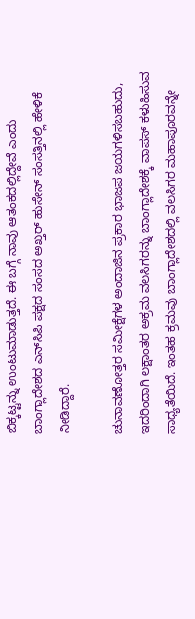ಬಿಕ್ಕಟ್ಟನ್ನು ಉಂಟುಮಾಡುತ್ತದೆ. ಈ ಬಗ್ಗೆ ನಾವು ಆತಂಕದಲ್ಲಿದ್ದೇವೆ ಎಂದು ಬಾಂಗ್ಲಾದೇಶದ ಎನ್‌ಸಿಪಿ ಪಕ್ಷದ ಸಂಸದ ಅಖ್ತರ್ ಹುಸೇನ್ ಸಂಸತ್ತಿನಲ್ಲಿ ಹೇಳಿಕೆ ನೀಡಿದ್ದಾರೆ.

ಚುನಾವಣೋತ್ತರ ಸಮೀಕ್ಷೆಗಳ ಅಂದಾಜಿನ ಪ್ರಕಾರ ಭಾಜಪ ಜಯಗಳಿಸಬಹುದು, ಇದರಿಂದಾಗಿ ಲಕ್ಷಾಂತರ ಅಕ್ರಮ ವಲಸಿಗರನ್ನು ಬಾಂಗ್ಲಾದೇಶಕ್ಕೆ ವಾಪಸ್ ಕಳುಹಿಸುವ ಸಾಧ್ಯತೆಯಿದೆ. ಇಂತಹ ಕ್ರಮವು ಬಾಂಗ್ಲಾದೇಶದಲ್ಲಿ ವಲಸಿಗರ ಮಹಾಪೂರವನ್ನೇ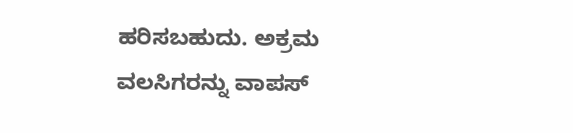ಹರಿಸಬಹುದು. ಅಕ್ರಮ ವಲಸಿಗರನ್ನು ವಾಪಸ್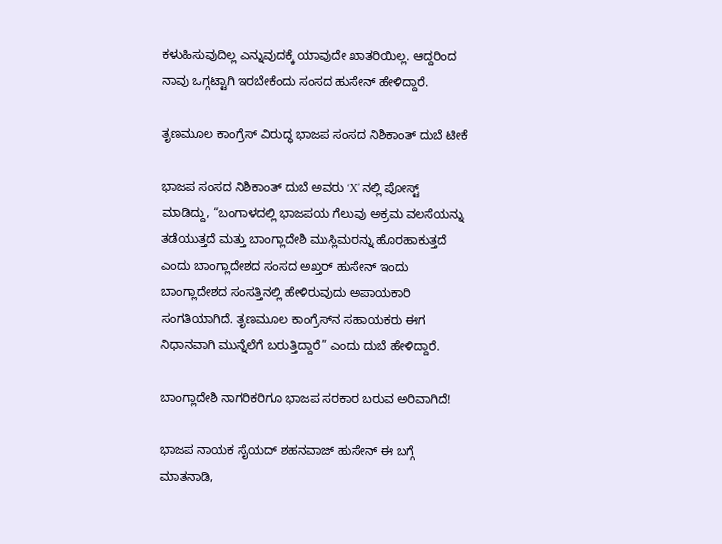ಕಳುಹಿಸುವುದಿಲ್ಲ ಎನ್ನುವುದಕ್ಕೆ ಯಾವುದೇ ಖಾತರಿಯಿಲ್ಲ. ಆದ್ದರಿಂದ ನಾವು ಒಗ್ಗಟ್ಟಾಗಿ ಇರಬೇಕೆಂದು ಸಂಸದ ಹುಸೇನ್ ಹೇಳಿದ್ದಾರೆ.

ತೃಣಮೂಲ ಕಾಂಗ್ರೆಸ್ ವಿರುದ್ಧ ಭಾಜಪ ಸಂಸದ ನಿಶಿಕಾಂತ್ ದುಬೆ ಟೀಕೆ

ಭಾಜಪ ಸಂಸದ ನಿಶಿಕಾಂತ್ ದುಬೆ ಅವರು ‘X’ ನಲ್ಲಿ ಪೋಸ್ಟ್ ಮಾಡಿದ್ದು, “ಬಂಗಾಳದಲ್ಲಿ ಭಾಜಪಯ ಗೆಲುವು ಅಕ್ರಮ ವಲಸೆಯನ್ನು ತಡೆಯುತ್ತದೆ ಮತ್ತು ಬಾಂಗ್ಲಾದೇಶಿ ಮುಸ್ಲಿಮರನ್ನು ಹೊರಹಾಕುತ್ತದೆ ಎಂದು ಬಾಂಗ್ಲಾದೇಶದ ಸಂಸದ ಅಖ್ತರ್ ಹುಸೇನ್ ಇಂದು ಬಾಂಗ್ಲಾದೇಶದ ಸಂಸತ್ತಿನಲ್ಲಿ ಹೇಳಿರುವುದು ಅಪಾಯಕಾರಿ ಸಂಗತಿಯಾಗಿದೆ. ತೃಣಮೂಲ ಕಾಂಗ್ರೆಸ್‌ನ ಸಹಾಯಕರು ಈಗ ನಿಧಾನವಾಗಿ ಮುನ್ನೆಲೆಗೆ ಬರುತ್ತಿದ್ದಾರೆ” ಎಂದು ದುಬೆ ಹೇಳಿದ್ದಾರೆ.

ಬಾಂಗ್ಲಾದೇಶಿ ನಾಗರಿಕರಿಗೂ ಭಾಜಪ ಸರಕಾರ ಬರುವ ಅರಿವಾಗಿದೆ!

ಭಾಜಪ ನಾಯಕ ಸೈಯದ್ ಶಹನವಾಜ್ ಹುಸೇನ್ ಈ ಬಗ್ಗೆ ಮಾತನಾಡಿ,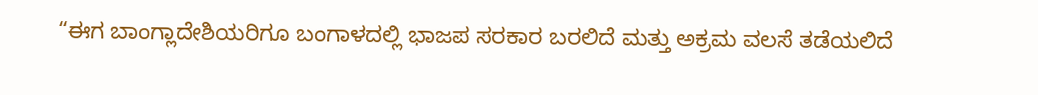“ಈಗ ಬಾಂಗ್ಲಾದೇಶಿಯರಿಗೂ ಬಂಗಾಳದಲ್ಲಿ ಭಾಜಪ ಸರಕಾರ ಬರಲಿದೆ ಮತ್ತು ಅಕ್ರಮ ವಲಸೆ ತಡೆಯಲಿದೆ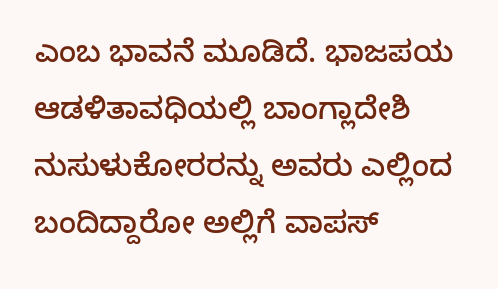ಎಂಬ ಭಾವನೆ ಮೂಡಿದೆ. ಭಾಜಪಯ ಆಡಳಿತಾವಧಿಯಲ್ಲಿ ಬಾಂಗ್ಲಾದೇಶಿ ನುಸುಳುಕೋರರನ್ನು ಅವರು ಎಲ್ಲಿಂದ ಬಂದಿದ್ದಾರೋ ಅಲ್ಲಿಗೆ ವಾಪಸ್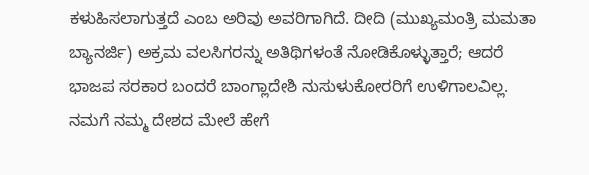ಕಳುಹಿಸಲಾಗುತ್ತದೆ ಎಂಬ ಅರಿವು ಅವರಿಗಾಗಿದೆ. ದೀದಿ (ಮುಖ್ಯಮಂತ್ರಿ ಮಮತಾ ಬ್ಯಾನರ್ಜಿ) ಅಕ್ರಮ ವಲಸಿಗರನ್ನು ಅತಿಥಿಗಳಂತೆ ನೋಡಿಕೊಳ್ಳುತ್ತಾರೆ; ಆದರೆ ಭಾಜಪ ಸರಕಾರ ಬಂದರೆ ಬಾಂಗ್ಲಾದೇಶಿ ನುಸುಳುಕೋರರಿಗೆ ಉಳಿಗಾಲವಿಲ್ಲ. ನಮಗೆ ನಮ್ಮ ದೇಶದ ಮೇಲೆ ಹೇಗೆ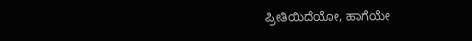ಪ್ರೀತಿಯಿದೆಯೋ, ಹಾಗೆಯೇ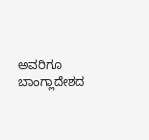ಅವರಿಗೂ ಬಾಂಗ್ಲಾದೇಶದ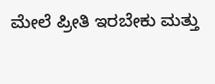ಮೇಲೆ ಪ್ರೀತಿ ಇರಬೇಕು ಮತ್ತು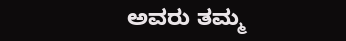ಅವರು ತಮ್ಮ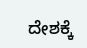ದೇಶಕ್ಕೆ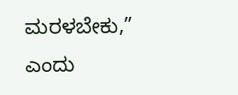ಮರಳಬೇಕು,” ಎಂದು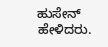ಹುಸೇನ್ ಹೇಳಿದರು.